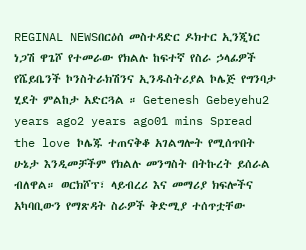REGINAL NEWSበርዕሰ መስተዳድር ዶክተር ኢንጂነር ነጋሽ ዋጌሾ የተመራው የክልሉ ከፍተኛ የስራ ኃላፊዎች የሼይቤንች ኮንስትራክሽንና ኢንዱስትሪያል ኮሌጅ የግንባታ ሂደት ምልከታ አድርጓል ። Getenesh Gebeyehu2 years ago2 years ago01 mins Spread the love ኮሌጁ ተጠናቅቆ አገልግሎት የሚሰጥበት ሁኔታ እንዲመቻችም የክልሉ መንግስት በትኩረት ይሰራል ብለዋል። ወርክሾፕ፣ ላይብረሪ እና መማሪያ ክፍሎችና አካባቢውን የማጽዳት ስራዎች ቅድሚያ ተሰጥቷቸው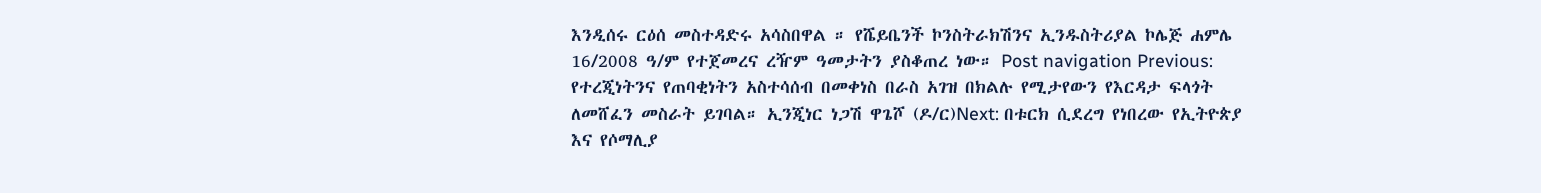እንዲሰሩ ርዕሰ መስተዳድሩ አሳስበዋል ። የሼይቤንች ኮንስትራክሽንና ኢንዱስትሪያል ኮሌጅ ሐምሌ 16/2008 ዓ/ም የተጀመረና ረዥም ዓመታትን ያስቆጠረ ነው። Post navigation Previous: የተረጂነትንና የጠባቂነትን አስተሳሰብ በመቀነስ በራስ አገዝ በክልሉ የሚታየውን የእርዳታ ፍላጎት ለመሸፈን መስራት ይገባል። ኢንጂነር ነጋሽ ዋጌሾ (ዶ/ር)Next: በቱርክ ሲደረግ የነበረው የኢትዮጵያ እና የሶማሊያ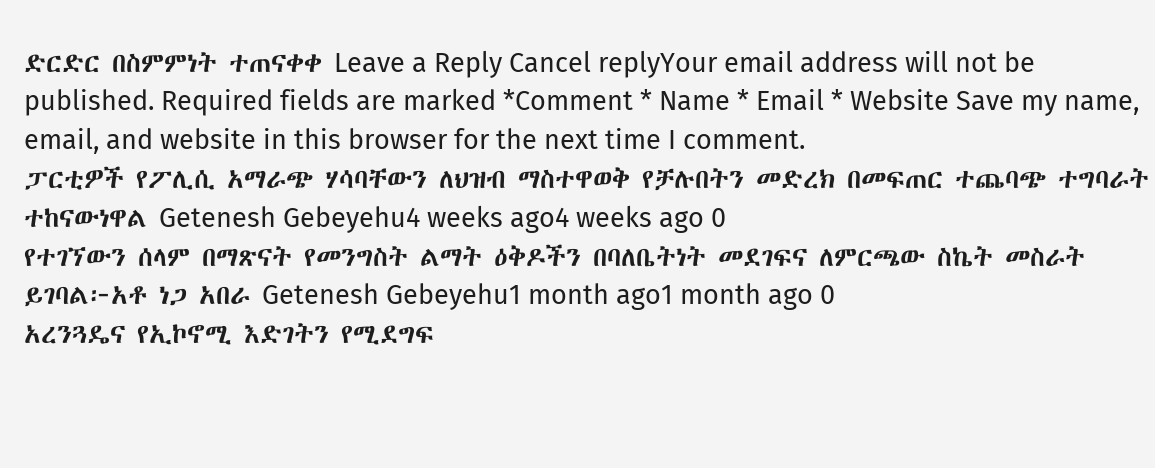ድርድር በስምምነት ተጠናቀቀ Leave a Reply Cancel replyYour email address will not be published. Required fields are marked *Comment * Name * Email * Website Save my name, email, and website in this browser for the next time I comment.
ፓርቲዎች የፖሊሲ አማራጭ ሃሳባቸውን ለህዝብ ማስተዋወቅ የቻሉበትን መድረክ በመፍጠር ተጨባጭ ተግባራት ተከናውነዋል Getenesh Gebeyehu4 weeks ago4 weeks ago 0
የተገኘውን ሰላም በማጽናት የመንግስት ልማት ዕቅዶችን በባለቤትነት መደገፍና ለምርጫው ስኬት መስራት ይገባል፦አቶ ነጋ አበራ Getenesh Gebeyehu1 month ago1 month ago 0
አረንጓዴና የኢኮኖሚ እድገትን የሚደግፍ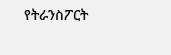የትራንስፖርት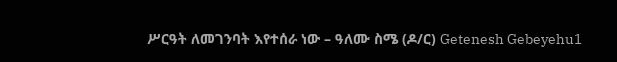ሥርዓት ለመገንባት እየተሰራ ነው – ዓለሙ ስሜ (ዶ/ር) Getenesh Gebeyehu1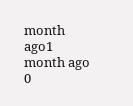month ago1 month ago 0